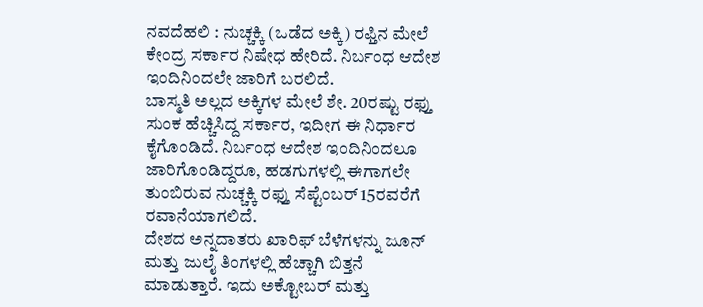ನವದೆಹಲಿ : ನುಚ್ಚಕ್ಕಿ (ಒಡೆದ ಅಕ್ಕಿ) ರಫ್ತಿನ ಮೇಲೆ ಕೇಂದ್ರ ಸರ್ಕಾರ ನಿಷೇಧ ಹೇರಿದೆ. ನಿರ್ಬಂಧ ಆದೇಶ ಇಂದಿನಿಂದಲೇ ಜಾರಿಗೆ ಬರಲಿದೆ.
ಬಾಸ್ಮತಿ ಅಲ್ಲದ ಅಕ್ಕಿಗಳ ಮೇಲೆ ಶೇ. 20ರಷ್ಟು ರಫ್ತು ಸುಂಕ ಹೆಚ್ಚಿಸಿದ್ದ ಸರ್ಕಾರ, ಇದೀಗ ಈ ನಿರ್ಧಾರ ಕೈಗೊಂಡಿದೆ. ನಿರ್ಬಂಧ ಆದೇಶ ಇಂದಿನಿಂದಲೂ ಜಾರಿಗೊಂಡಿದ್ದರೂ, ಹಡಗುಗಳಲ್ಲಿ ಈಗಾಗಲೇ ತುಂಬಿರುವ ನುಚ್ಚಕ್ಕಿ ರಫ್ತು ಸೆಪ್ಟೆಂಬರ್ 15ರವರೆಗೆ ರವಾನೆಯಾಗಲಿದೆ.
ದೇಶದ ಅನ್ನದಾತರು ಖಾರಿಫ್ ಬೆಳೆಗಳನ್ನು ಜೂನ್ ಮತ್ತು ಜುಲೈ ತಿಂಗಳಲ್ಲಿ ಹೆಚ್ಚಾಗಿ ಬಿತ್ತನೆ ಮಾಡುತ್ತಾರೆ. ಇದು ಅಕ್ಟೋಬರ್ ಮತ್ತು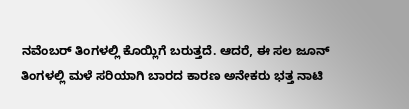ನವೆಂಬರ್ ತಿಂಗಳಲ್ಲಿ ಕೊಯ್ಲಿಗೆ ಬರುತ್ತದೆ. ಆದರೆ, ಈ ಸಲ ಜೂನ್ ತಿಂಗಳಲ್ಲಿ ಮಳೆ ಸರಿಯಾಗಿ ಬಾರದ ಕಾರಣ ಅನೇಕರು ಭತ್ತ ನಾಟಿ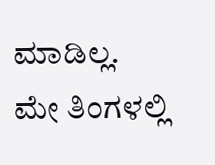ಮಾಡಿಲ್ಲ. ಮೇ ತಿಂಗಳಲ್ಲಿ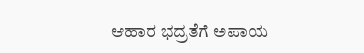ಆಹಾರ ಭದ್ರತೆಗೆ ಅಪಾಯ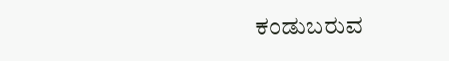ಕಂಡುಬರುವ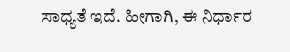ಸಾಧ್ಯತೆ ಇದೆ. ಹೀಗಾಗಿ, ಈ ನಿರ್ಧಾರ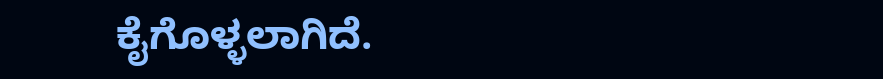ಕೈಗೊಳ್ಳಲಾಗಿದೆ.